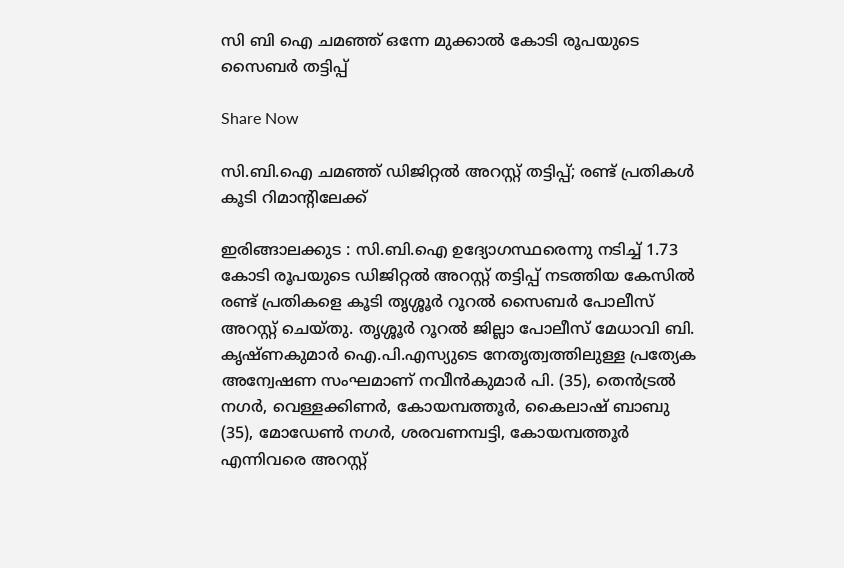സി ബി ഐ ചമഞ്ഞ് ഒന്നേ മുക്കാൽ കോടി രൂപയുടെ സൈബർ തട്ടിപ്പ്

Share Now

സി.ബി.ഐ ചമഞ്ഞ് ഡിജിറ്റൽ അറസ്റ്റ് തട്ടിപ്പ്; രണ്ട് പ്രതികൾ കൂടി റിമാന്റിലേക്ക്

ഇരിങ്ങാലക്കുട : സി.ബി.ഐ ഉദ്യോഗസ്ഥരെന്നു നടിച്ച് 1.73 കോടി രൂപയുടെ ഡിജിറ്റൽ അറസ്റ്റ് തട്ടിപ്പ് നടത്തിയ കേസിൽ രണ്ട് പ്രതികളെ കൂടി തൃശ്ശൂർ റൂറൽ സൈബർ പോലീസ് അറസ്റ്റ് ചെയ്തു. തൃശ്ശൂർ റൂറൽ ജില്ലാ പോലീസ് മേധാവി ബി. കൃഷ്ണകുമാർ ഐ.പി.എസ്യുടെ നേതൃത്വത്തിലുള്ള പ്രത്യേക അന്വേഷണ സംഘമാണ് നവീൻകുമാർ പി. (35), തെൻട്രൽ നഗർ, വെള്ളക്കിണർ, കോയമ്പത്തൂർ, കൈലാഷ് ബാബു (35), മോഡേൺ നഗർ, ശരവണമ്പട്ടി, കോയമ്പത്തൂർ എന്നിവരെ അറസ്റ്റ്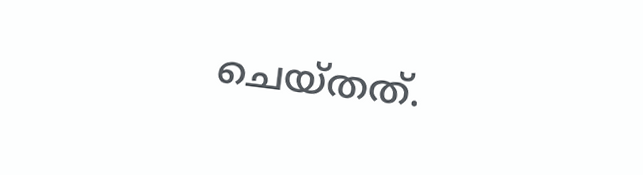ചെയ്തത്.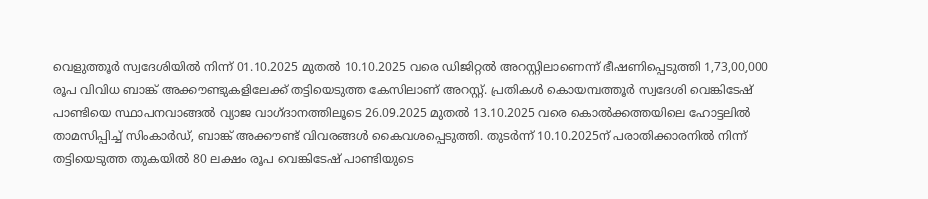വെളുത്തൂർ സ്വദേശിയിൽ നിന്ന് 01.10.2025 മുതൽ 10.10.2025 വരെ ഡിജിറ്റൽ അറസ്റ്റിലാണെന്ന് ഭീഷണിപ്പെടുത്തി 1,73,00,000 രൂപ വിവിധ ബാങ്ക് അക്കൗണ്ടുകളിലേക്ക് തട്ടിയെടുത്ത കേസിലാണ് അറസ്റ്റ്. പ്രതികൾ കൊയമ്പത്തൂർ സ്വദേശി വെങ്കിടേഷ് പാണ്ടിയെ സ്ഥാപനവാങ്ങൽ വ്യാജ വാഗ്ദാനത്തിലൂടെ 26.09.2025 മുതൽ 13.10.2025 വരെ കൊൽക്കത്തയിലെ ഹോട്ടലിൽ താമസിപ്പിച്ച് സിംകാർഡ്, ബാങ്ക് അക്കൗണ്ട് വിവരങ്ങൾ കൈവശപ്പെടുത്തി. തുടർന്ന് 10.10.2025ന് പരാതിക്കാരനിൽ നിന്ന് തട്ടിയെടുത്ത തുകയിൽ 80 ലക്ഷം രൂപ വെങ്കിടേഷ് പാണ്ടിയുടെ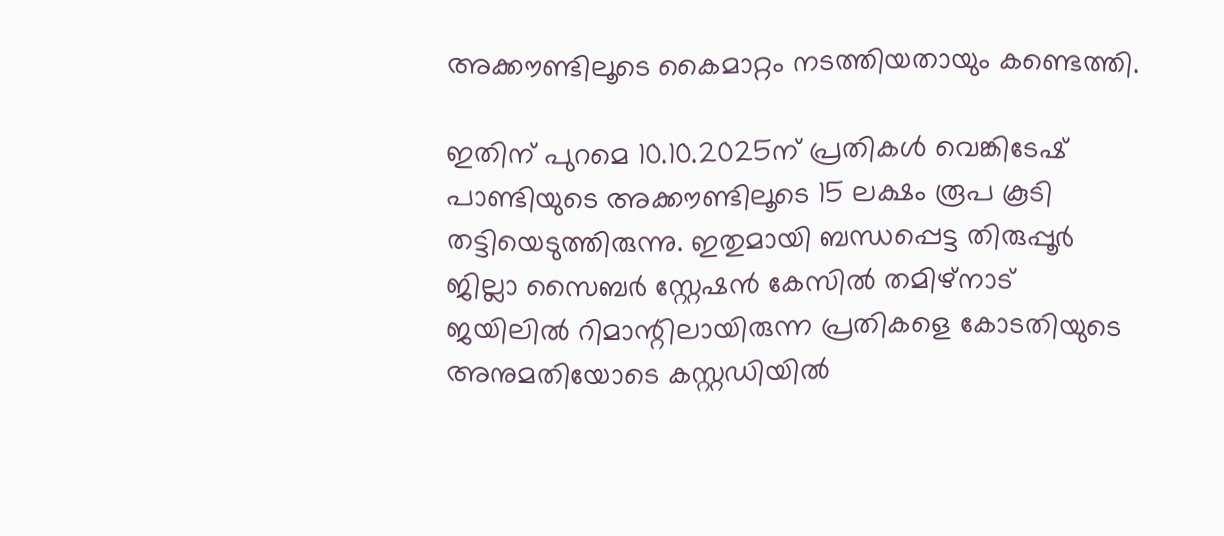അക്കൗണ്ടിലൂടെ കൈമാറ്റം നടത്തിയതായും കണ്ടെത്തി.

ഇതിന് പുറമെ 10.10.2025ന് പ്രതികൾ വെങ്കിടേഷ് പാണ്ടിയുടെ അക്കൗണ്ടിലൂടെ 15 ലക്ഷം രൂപ കൂടി തട്ടിയെടുത്തിരുന്നു. ഇതുമായി ബന്ധപ്പെട്ട തിരുപ്പൂർ ജില്ലാ സൈബർ സ്റ്റേഷൻ കേസിൽ തമിഴ്നാട് ജയിലിൽ റിമാന്റിലായിരുന്ന പ്രതികളെ കോടതിയുടെ അനുമതിയോടെ കസ്റ്റഡിയിൽ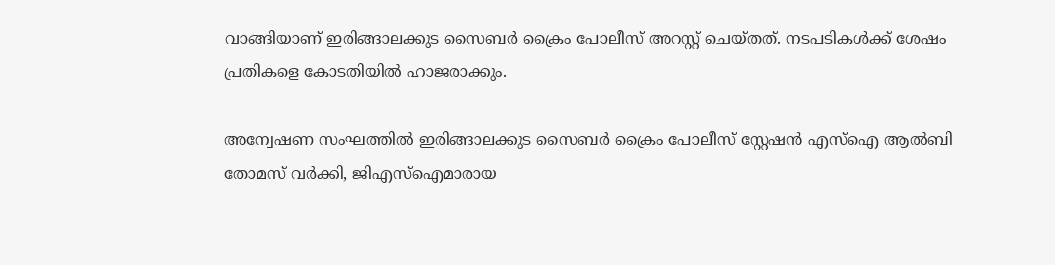വാങ്ങിയാണ് ഇരിങ്ങാലക്കുട സൈബർ ക്രൈം പോലീസ് അറസ്റ്റ് ചെയ്തത്. നടപടികൾക്ക് ശേഷം പ്രതികളെ കോടതിയിൽ ഹാജരാക്കും.

അന്വേഷണ സംഘത്തിൽ ഇരിങ്ങാലക്കുട സൈബർ ക്രൈം പോലീസ് സ്റ്റേഷൻ എസ്‌ഐ ആൽബി തോമസ് വർക്കി, ജിഎസ്‌ഐമാരായ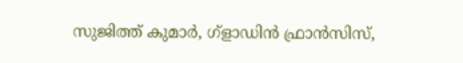സുജിത്ത് കുമാർ, ഗ്ളാഡിൻ ഫ്രാൻസിസ്,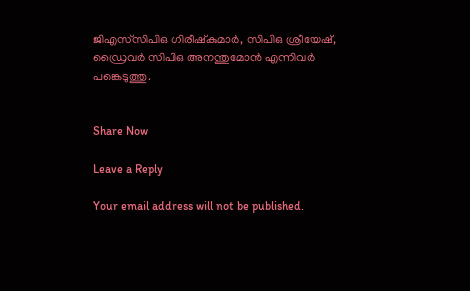ജിഎസ്‌സിപിഒ ഗിരീഷ്കുമാർ, സിപിഒ ശ്രീയേഷ്, ഡ്രൈവർ സിപിഒ അനന്തുമോൻ എന്നിവർ പങ്കെടുത്തു.


Share Now

Leave a Reply

Your email address will not be published.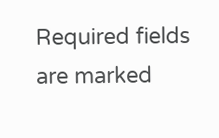Required fields are marked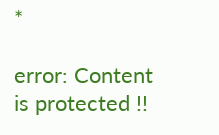*

error: Content is protected !!